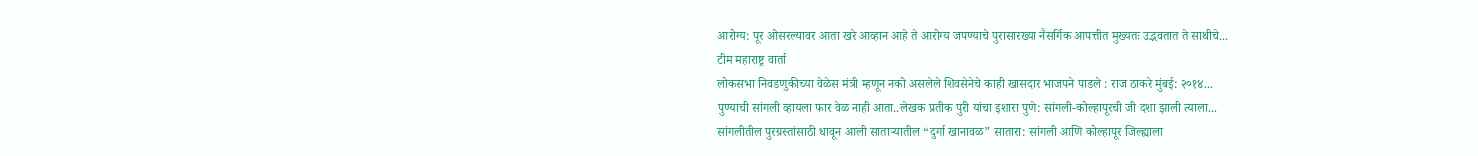आरोग्य: पूर ओसरल्यावर आता खरे आव्हान आहे ते आरोग्य जपण्याचे पुरासारख्या नैसर्गिक आपत्तीत मुख्यतः उद्भवतात ते साथीचे...
टीम महाराष्ट्र वार्ता
लोकसभा निवडणुकीच्या वेळेस मंत्री म्हणून नको असलेले शिवसेनेचे काही खासदार भाजपने पाडले : राज ठाकरे मुंबई: २०१४...
पुण्याची सांगली व्हायला फार वेळ नाही आता..लेखक प्रतीक पुरी यांचा इशारा पुणे: सांगली-कोल्हापूरची जी दशा झाली त्याला...
सांगलीतील पुरग्रस्तांसाठी धावून आली साताऱ्यातील “दुर्गा खानावळ” सातारा: सांगली आणि कोल्हापूर जिल्ह्याला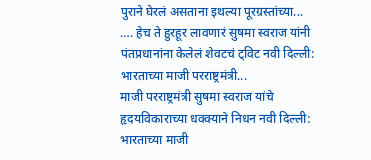पुराने घेरलं असताना इथल्या पूरग्रस्तांच्या...
…. हेच ते हुरहूर लावणारं सुषमा स्वराज यांनी पंतप्रधानांना केलेलं शेवटचं ट्विट नवी दिल्ली: भारताच्या माजी परराष्ट्रमंत्री...
माजी परराष्ट्रमंत्री सुषमा स्वराज यांचे हृदयविकाराच्या धक्क्याने निधन नवी दिल्ली: भारताच्या माजी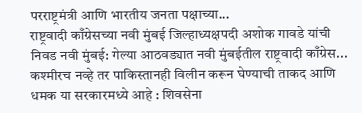परराष्ट्रमंत्री आणि भारतीय जनता पक्षाच्या...
राष्ट्रवादी काँग्रेसच्या नवी मुंबई जिल्हाध्यक्षपदी अशोक गावडे यांची निवड नवी मुंबई: गेल्या आठवड्यात नवी मुंबईतील राष्ट्रवादी काँग्रेस...
कश्मीरच नव्हे तर पाकिस्तानही विलीन करून घेण्याची ताकद आणि धमक या सरकारमध्ये आहे : शिवसेना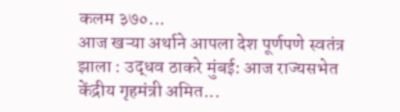कलम ३७०...
आज खऱ्या अर्थाने आपला देश पूर्णपणे स्वतंत्र झाला : उद्धव ठाकरे मुंबई: आज राज्यसभेत केंद्रीय गृहमंत्री अमित...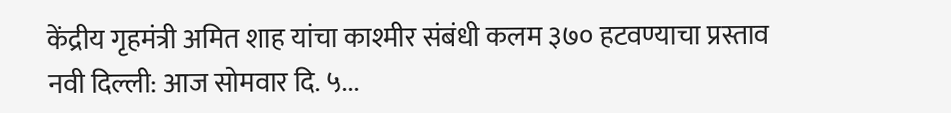केंद्रीय गृहमंत्री अमित शाह यांचा काश्मीर संबंधी कलम ३७० हटवण्याचा प्रस्ताव नवी दिल्ली: आज सोमवार दि. ५...